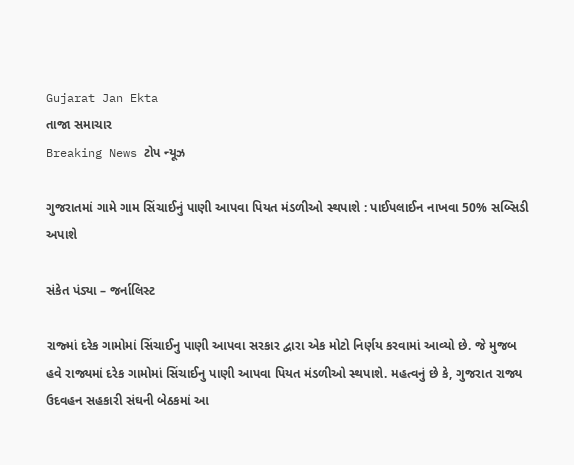Gujarat Jan Ekta
તાજા સમાચાર
Breaking News ટોપ ન્યૂઝ

ગુજરાતમાં ગામે ગામ સિંચાઈનું પાણી આપવા પિયત મંડળીઓ સ્થપાશે : પાઈપલાઈન નાખવા 50% સબ્સિડી અપાશે

સંકેત પંડ્યા – જર્નાલિસ્ટ

રાજ્માં દરેક ગામોમાં સિંચાઈનુ પાણી આપવા સરકાર દ્વારા એક મોટો નિર્ણય કરવામાં આવ્યો છે. જે મુજબ હવે રાજ્યમાં દરેક ગામોમાં સિંચાઈનુ પાણી આપવા પિયત મંડળીઓ સ્થપાશે. મહત્વનું છે કે, ગુજરાત રાજ્ય ઉદવહન સહકારી સંઘની બેઠકમાં આ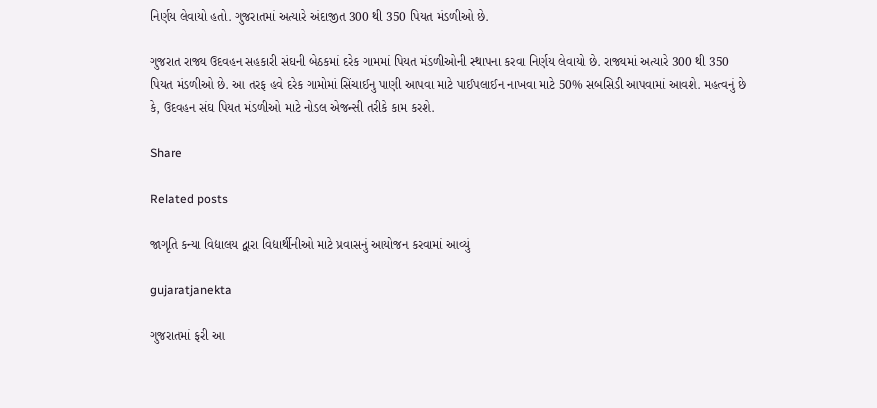નિર્ણય લેવાયો હતો. ગુજરાતમાં અત્યારે અંદાજીત 300 થી 350 પિયત મંડળીઓ છે.

ગુજરાત રાજ્ય ઉદવહન સહકારી સંઘની બેઠકમાં દરેક ગામમાં પિયત મંડળીઓની સ્થાપના કરવા નિર્ણય લેવાયો છે. રાજ્યમાં અત્યારે 300 થી 350 પિયત મંડળીઓ છે. આ તરફ હવે દરેક ગામોમાં સિંચાઈનુ પાણી આપવા માટે પાઈપલાઈન નાખવા માટે 50% સબસિડી આપવામાં આવશે. મહત્વનું છે કે, ઉદવહન સંઘ પિયત મંડળીઓ માટે નોડલ એજન્સી તરીકે કામ કરશે.

Share

Related posts

જાગૃતિ કન્યા વિદ્યાલય દ્વારા વિદ્યાર્થીનીઓ માટે પ્રવાસનું આયોજન કરવામાં આવ્યું

gujaratjanekta

ગુજરાતમાં ફરી આ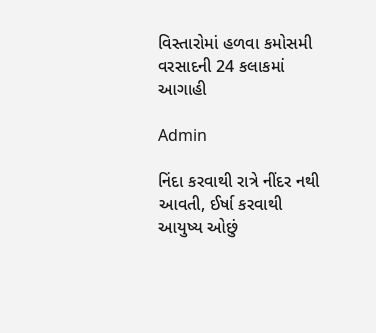વિસ્તારોમાં હળવા કમોસમી વરસાદની 24 કલાકમાં આગાહી

Admin

નિંદા કરવાથી રાત્રે નીંદર નથી આવતી, ઈર્ષા કરવાથી આયુષ્ય ઓછું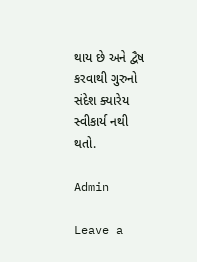થાય છે અને દ્વૈષ કરવાથી ગુરુનો સંદેશ ક્યારેય સ્વીકાર્ય નથી થતો.

Admin

Leave a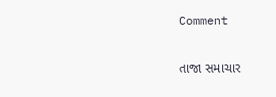Comment

તાજા સમાચાર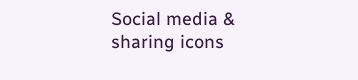Social media & sharing icons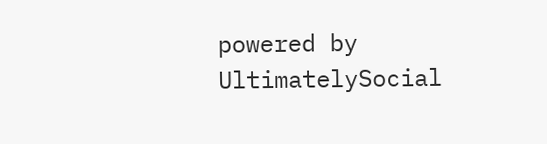powered by UltimatelySocial